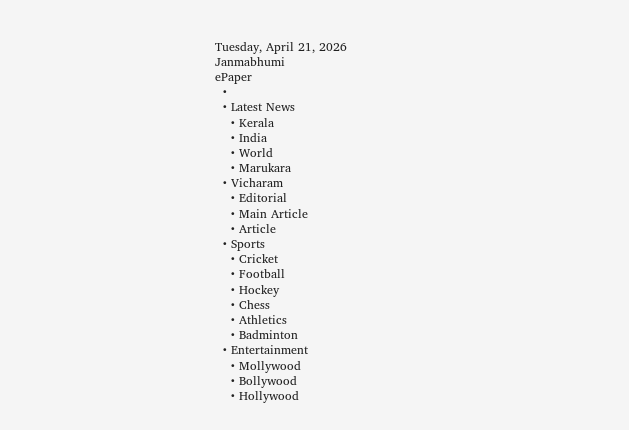Tuesday, April 21, 2026
Janmabhumi
ePaper
  •
  • Latest News
    • Kerala
    • India
    • World
    • Marukara
  • Vicharam
    • Editorial
    • Main Article
    • Article
  • Sports
    • Cricket
    • Football
    • Hockey
    • Chess
    • Athletics
    • Badminton
  • Entertainment
    • Mollywood
    • Bollywood
    • Hollywood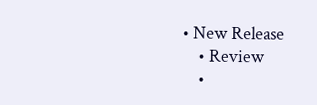• New Release
    • Review
    •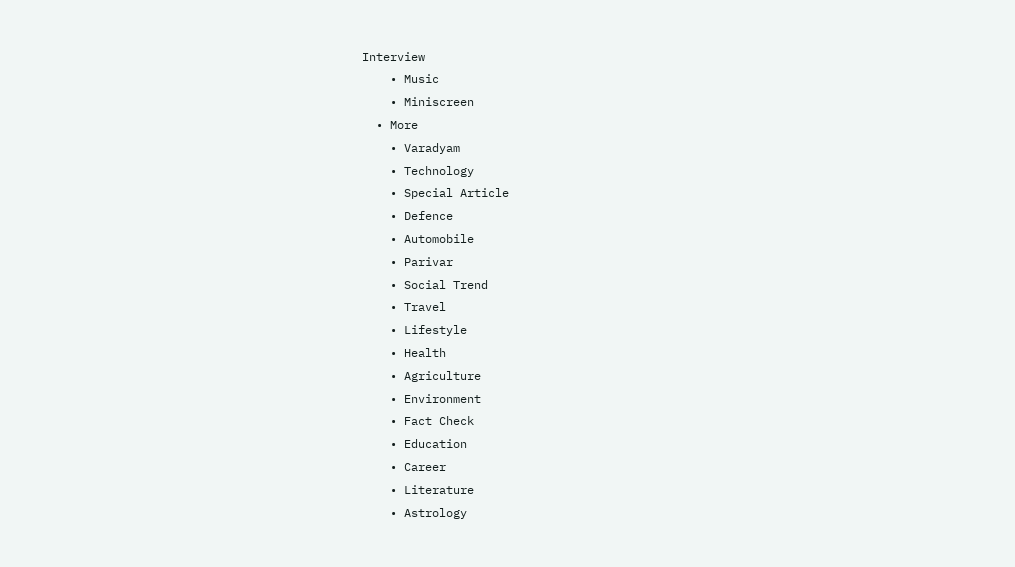Interview
    • Music
    • Miniscreen
  • More
    • Varadyam
    • Technology
    • Special Article
    • Defence
    • Automobile
    • Parivar
    • Social Trend
    • Travel
    • Lifestyle
    • Health
    • Agriculture
    • Environment
    • Fact Check
    • Education
    • Career
    • Literature
    • Astrology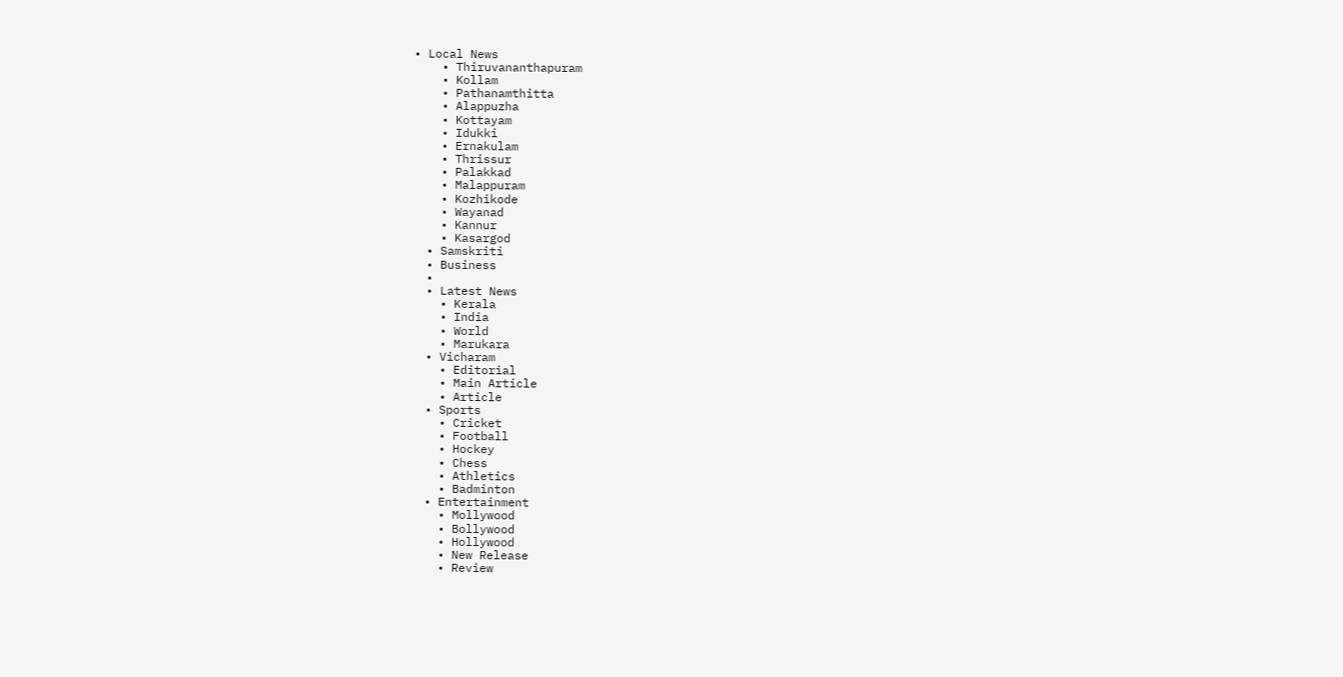• Local News
    • Thiruvananthapuram
    • Kollam
    • Pathanamthitta
    • Alappuzha
    • Kottayam
    • Idukki
    • Ernakulam
    • Thrissur
    • Palakkad
    • Malappuram
    • Kozhikode
    • Wayanad
    • Kannur
    • Kasargod
  • Samskriti
  • Business
  •
  • Latest News
    • Kerala
    • India
    • World
    • Marukara
  • Vicharam
    • Editorial
    • Main Article
    • Article
  • Sports
    • Cricket
    • Football
    • Hockey
    • Chess
    • Athletics
    • Badminton
  • Entertainment
    • Mollywood
    • Bollywood
    • Hollywood
    • New Release
    • Review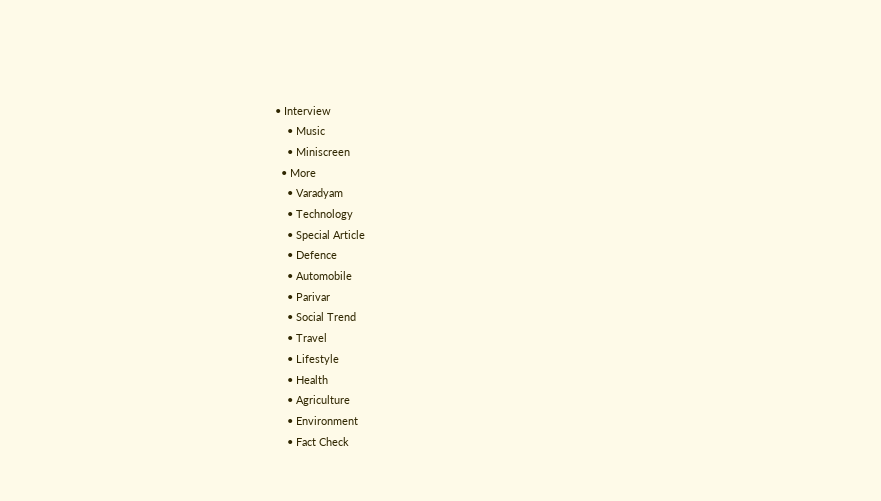• Interview
    • Music
    • Miniscreen
  • More
    • Varadyam
    • Technology
    • Special Article
    • Defence
    • Automobile
    • Parivar
    • Social Trend
    • Travel
    • Lifestyle
    • Health
    • Agriculture
    • Environment
    • Fact Check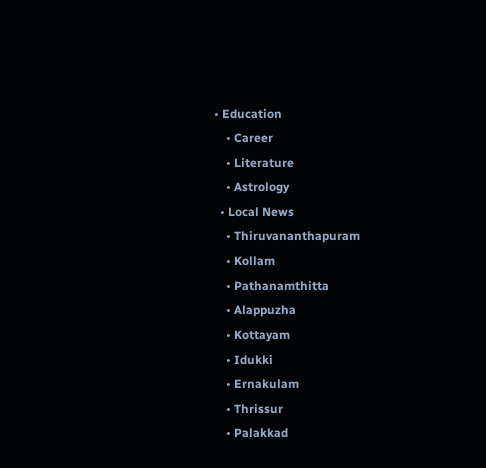• Education
    • Career
    • Literature
    • Astrology
  • Local News
    • Thiruvananthapuram
    • Kollam
    • Pathanamthitta
    • Alappuzha
    • Kottayam
    • Idukki
    • Ernakulam
    • Thrissur
    • Palakkad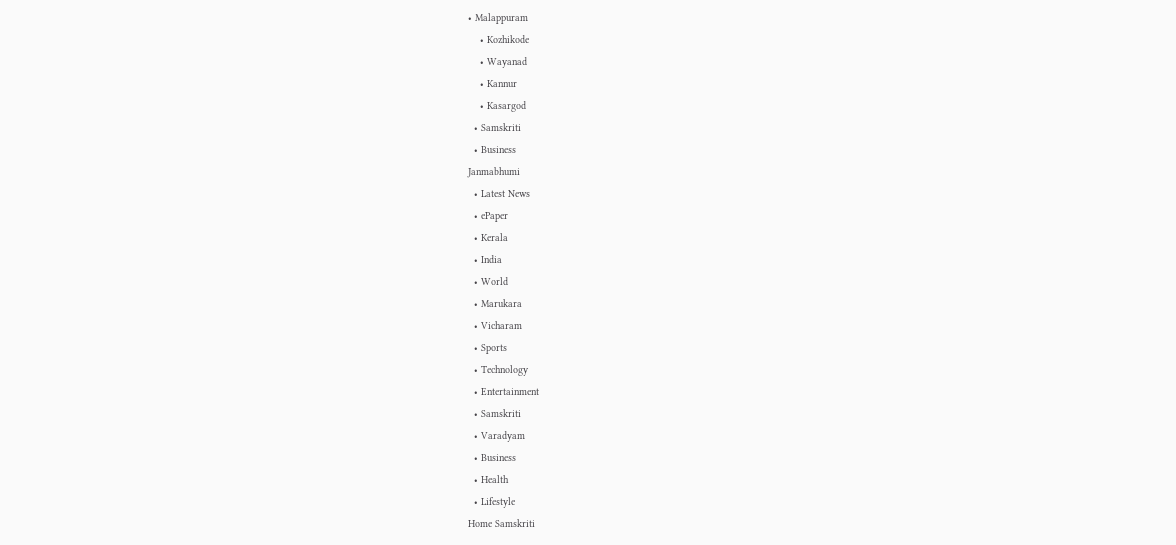• Malappuram
    • Kozhikode
    • Wayanad
    • Kannur
    • Kasargod
  • Samskriti
  • Business
Janmabhumi
  • Latest News
  • ePaper
  • Kerala
  • India
  • World
  • Marukara
  • Vicharam
  • Sports
  • Technology
  • Entertainment
  • Samskriti
  • Varadyam
  • Business
  • Health
  • Lifestyle
Home Samskriti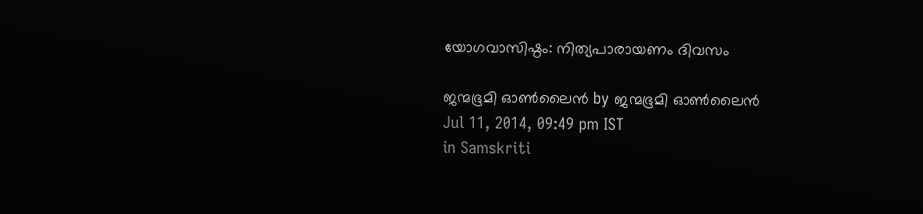യോഗവാസിഷ്ഠം: നിത്യപാരായണം ദിവസം

ജന്മഭൂമി ഓണ്‍ലൈന്‍ by ജന്മഭൂമി ഓണ്‍ലൈന്‍
Jul 11, 2014, 09:49 pm IST
in Samskriti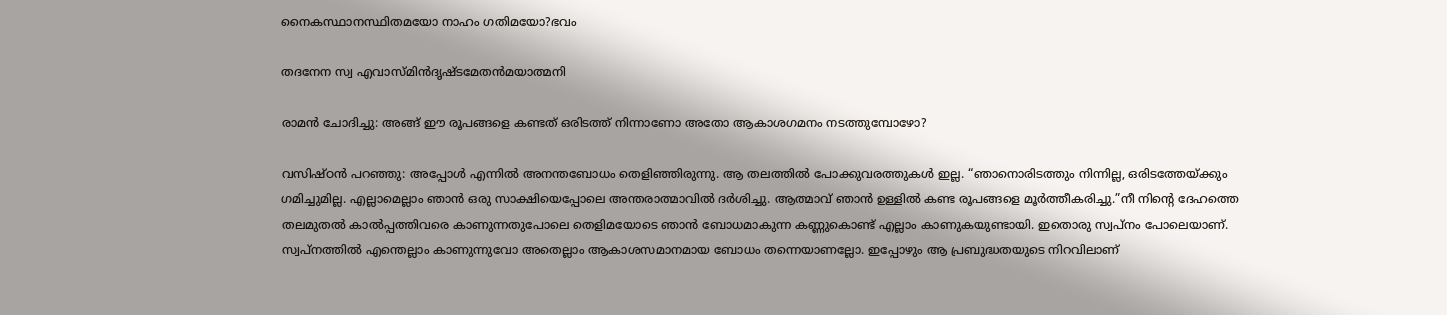നൈകസ്ഥാനസ്ഥിതമയോ നാഹം ഗതിമയോ?ഭവം

തദനേന സ്വ എവാസ്മിന്‍ദൃഷ്ടമേതന്‍മയാത്മനി

രാമന്‍ ചോദിച്ചു: അങ്ങ് ഈ രൂപങ്ങളെ കണ്ടത് ഒരിടത്ത് നിന്നാണോ അതോ ആകാശഗമനം നടത്തുമ്പോഴോ?

വസിഷ്ഠന്‍ പറഞ്ഞു: അപ്പോള്‍ എന്നില്‍ അനന്തബോധം തെളിഞ്ഞിരുന്നു. ആ തലത്തില്‍ പോക്കുവരത്തുകള്‍ ഇല്ല. “ഞാനൊരിടത്തും നിന്നില്ല, ഒരിടത്തേയ്‌ക്കും ഗമിച്ചുമില്ല. എല്ലാമെല്ലാം ഞാന്‍ ഒരു സാക്ഷിയെപ്പോലെ അന്തരാത്മാവില്‍ ദര്‍ശിച്ചു. ആത്മാവ് ഞാന്‍ ഉള്ളില്‍ കണ്ട രൂപങ്ങളെ മൂര്‍ത്തീകരിച്ചു.”നീ നിന്റെ ദേഹത്തെ തലമുതല്‍ കാല്‍പ്പത്തിവരെ കാണുന്നതുപോലെ തെളിമയോടെ ഞാന്‍ ബോധമാകുന്ന കണ്ണുകൊണ്ട് എല്ലാം കാണുകയുണ്ടായി. ഇതൊരു സ്വപ്‌നം പോലെയാണ്. സ്വപ്‌നത്തില്‍ എന്തെല്ലാം കാണുന്നുവോ അതെല്ലാം ആകാശസമാനമായ ബോധം തന്നെയാണല്ലോ. ഇപ്പോഴും ആ പ്രബുദ്ധതയുടെ നിറവിലാണ്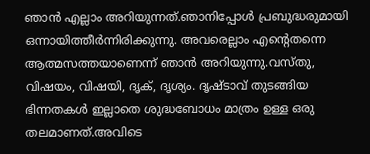ഞാന്‍ എല്ലാം അറിയുന്നത്.ഞാനിപ്പോള്‍ പ്രബുദ്ധരുമായി ഒന്നായിത്തീര്‍ന്നിരിക്കുന്നു. അവരെല്ലാം എന്റെതന്നെ ആത്മസത്തയാണെന്ന് ഞാന്‍ അറിയുന്നു.വസ്തു, വിഷയം, വിഷയി, ദൃക്, ദൃശ്യം. ദൃഷ്ടാവ് തുടങ്ങിയ ഭിന്നതകള്‍ ഇല്ലാതെ ശുദ്ധബോധം മാത്രം ഉള്ള ഒരു തലമാണത്.അവിടെ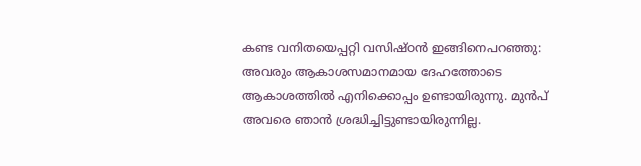കണ്ട വനിതയെപ്പറ്റി വസിഷ്ഠന്‍ ഇങ്ങിനെപറഞ്ഞു: അവരും ആകാശസമാനമായ ദേഹത്തോടെ ആകാശത്തില്‍ എനിക്കൊപ്പം ഉണ്ടായിരുന്നു. മുന്‍പ് അവരെ ഞാന്‍ ശ്രദ്ധിച്ചിട്ടുണ്ടായിരുന്നില്ല.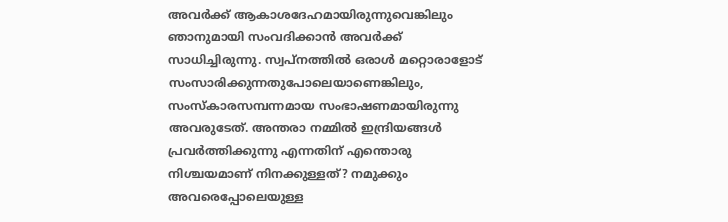അവര്‍ക്ക് ആകാശദേഹമായിരുന്നുവെങ്കിലും ഞാനുമായി സംവദിക്കാന്‍ അവര്‍ക്ക് സാധിച്ചിരുന്നു. സ്വപ്‌നത്തില്‍ ഒരാള്‍ മറ്റൊരാളോട് സംസാരിക്കുന്നതുപോലെയാണെങ്കിലും, സംസ്‌കാരസമ്പന്നമായ സംഭാഷണമായിരുന്നു അവരുടേത്. അന്തരാ നമ്മില്‍ ഇന്ദ്രിയങ്ങള്‍ പ്രവര്‍ത്തിക്കുന്നു എന്നതിന് എന്തൊരു നിശ്ചയമാണ് നിനക്കുള്ളത്? നമുക്കും അവരെപ്പോലെയുള്ള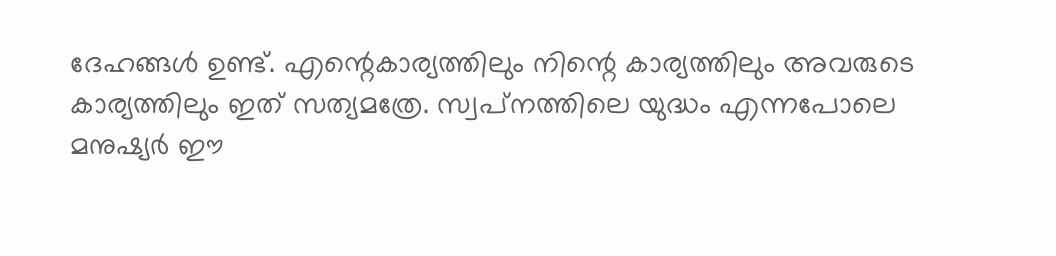ദേഹങ്ങള്‍ ഉണ്ട്. എന്റെകാര്യത്തിലും നിന്റെ കാര്യത്തിലും അവരുടെ കാര്യത്തിലും ഇത് സത്യമത്രേ. സ്വപ്‌നത്തിലെ യുദ്ധം എന്നപോലെ മനുഷ്യര്‍ ഈ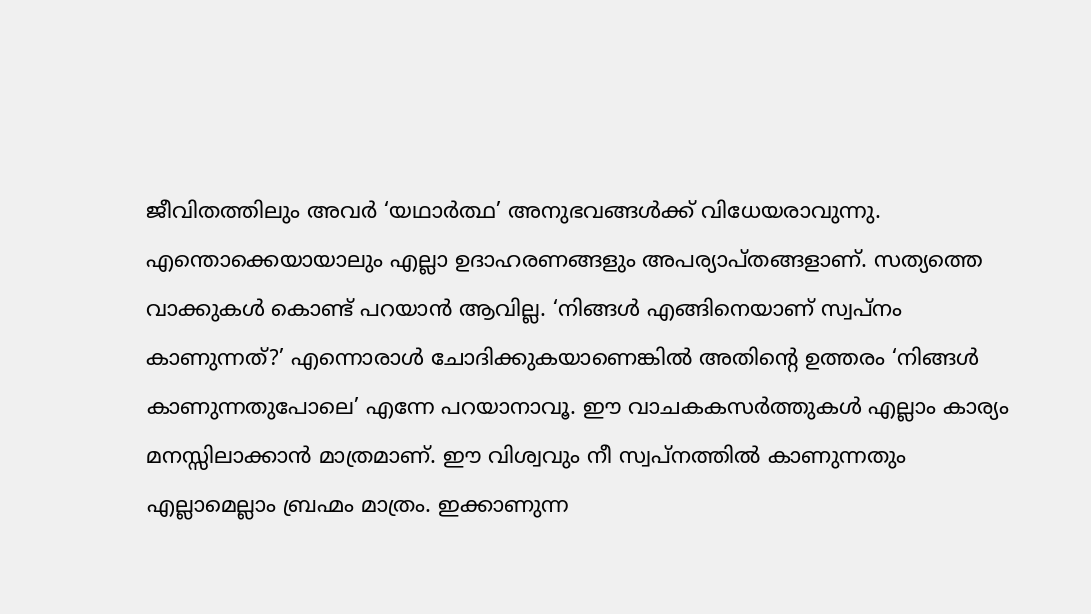ജീവിതത്തിലും അവര്‍ ‘യഥാര്‍ത്ഥ’ അനുഭവങ്ങള്‍ക്ക് വിധേയരാവുന്നു. എന്തൊക്കെയായാലും എല്ലാ ഉദാഹരണങ്ങളും അപര്യാപ്തങ്ങളാണ്. സത്യത്തെ വാക്കുകള്‍ കൊണ്ട് പറയാന്‍ ആവില്ല. ‘നിങ്ങള്‍ എങ്ങിനെയാണ് സ്വപ്‌നം കാണുന്നത്?’ എന്നൊരാള്‍ ചോദിക്കുകയാണെങ്കില്‍ അതിന്റെ ഉത്തരം ‘നിങ്ങള്‍ കാണുന്നതുപോലെ’ എന്നേ പറയാനാവൂ. ഈ വാചകകസര്‍ത്തുകള്‍ എല്ലാം കാര്യം മനസ്സിലാക്കാന്‍ മാത്രമാണ്. ഈ വിശ്വവും നീ സ്വപ്‌നത്തില്‍ കാണുന്നതും എല്ലാമെല്ലാം ബ്രഹ്മം മാത്രം. ഇക്കാണുന്ന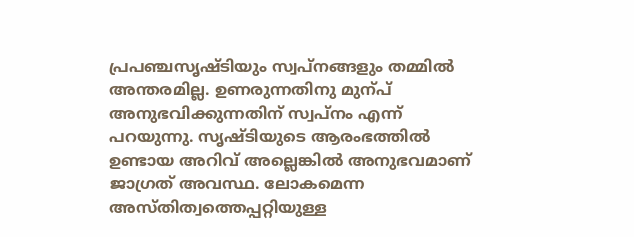പ്രപഞ്ചസൃഷ്ടിയും സ്വപ്‌നങ്ങളും തമ്മില്‍ അന്തരമില്ല. ഉണരുന്നതിനു മുന്പ് അനുഭവിക്കുന്നതിന് സ്വപ്‌നം എന്ന് പറയുന്നു. സൃഷ്ടിയുടെ ആരംഭത്തില്‍ ഉണ്ടായ അറിവ് അല്ലെങ്കില്‍ അനുഭവമാണ് ജാഗ്രത് അവസ്ഥ. ലോകമെന്ന അസ്തിത്വത്തെപ്പറ്റിയുള്ള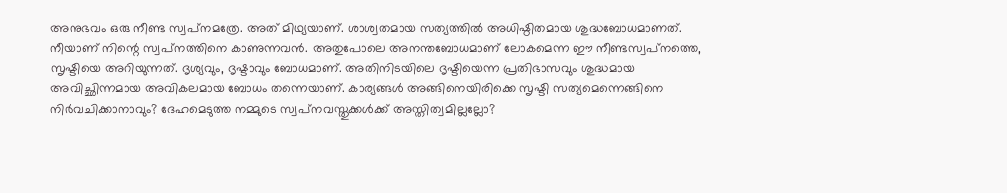അനുഭവം ഒരു നീണ്ട സ്വപ്‌നമത്രേ. അത് മിഥ്യയാണ്. ശാശ്വതമായ സത്യത്തില്‍ അധിഷ്ഠിതമായ ശുദ്ധബോധമാണത്. നീയാണ് നിന്റെ സ്വപ്‌നത്തിനെ കാണുന്നവന്‍. അതുപോലെ അനന്തബോധമാണ് ലോകമെന്ന ഈ നീണ്ടസ്വപ്‌നത്തെ, സൃഷ്ടിയെ അറിയുന്നത്. ദൃശ്യവും, ദൃഷ്ടാവും ബോധമാണ്. അതിനിടയിലെ ദൃഷ്ടിയെന്ന പ്രതിഭാസവും ശുദ്ധമായ അവിച്ഛിന്നമായ അവികലമായ ബോധം തന്നെയാണ്. കാര്യങ്ങള്‍ അങ്ങിനെയിരിക്കെ സൃഷ്ടി സത്യമെന്നെങ്ങിനെ നിര്‍വചിക്കാനാവും? ദേഹമെടുത്ത നമ്മുടെ സ്വപ്‌നവസ്തുക്കള്‍ക്ക് അസ്തിത്വമില്ലല്ലോ?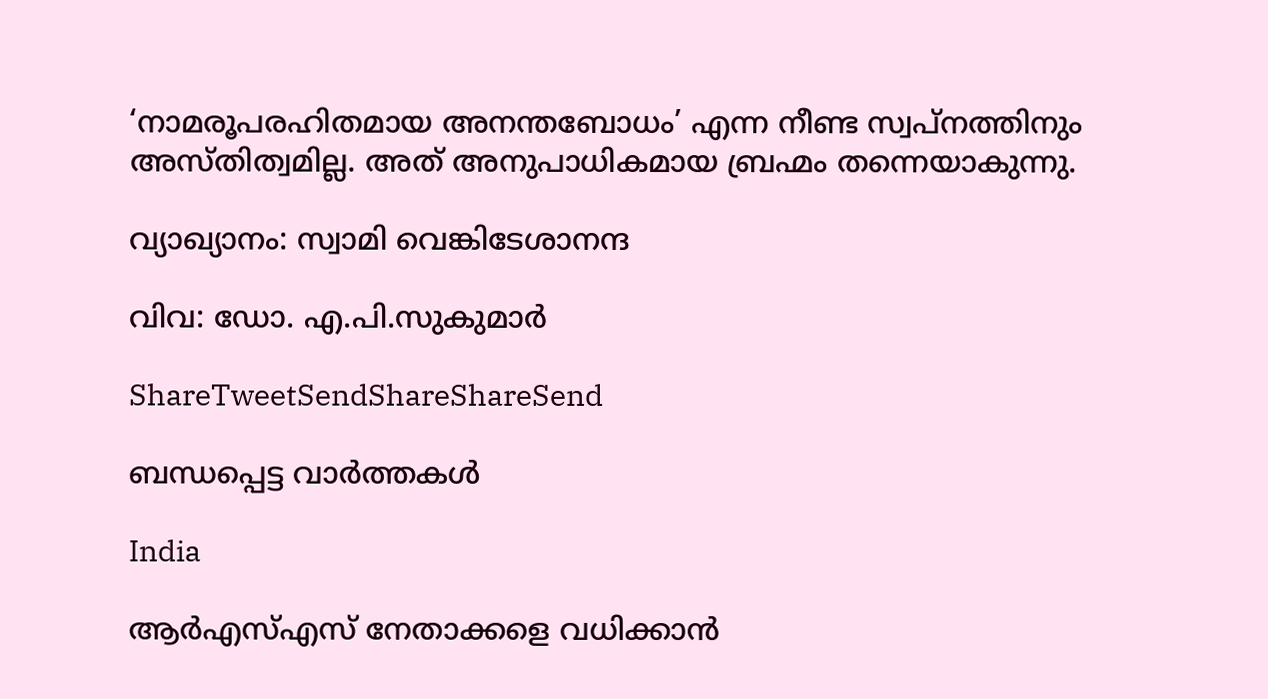‘നാമരൂപരഹിതമായ അനന്തബോധം’ എന്ന നീണ്ട സ്വപ്‌നത്തിനും അസ്തിത്വമില്ല. അത് അനുപാധികമായ ബ്രഹ്മം തന്നെയാകുന്നു.

വ്യാഖ്യാനം: സ്വാമി വെങ്കിടേശാനന്ദ

വിവ: ഡോ. എ.പി.സുകുമാര്‍

ShareTweetSendShareShareSend

ബന്ധപ്പെട്ട വാര്‍ത്തകള്‍

India

ആർ‌എസ്‌എസ് നേതാക്കളെ വധിക്കാൻ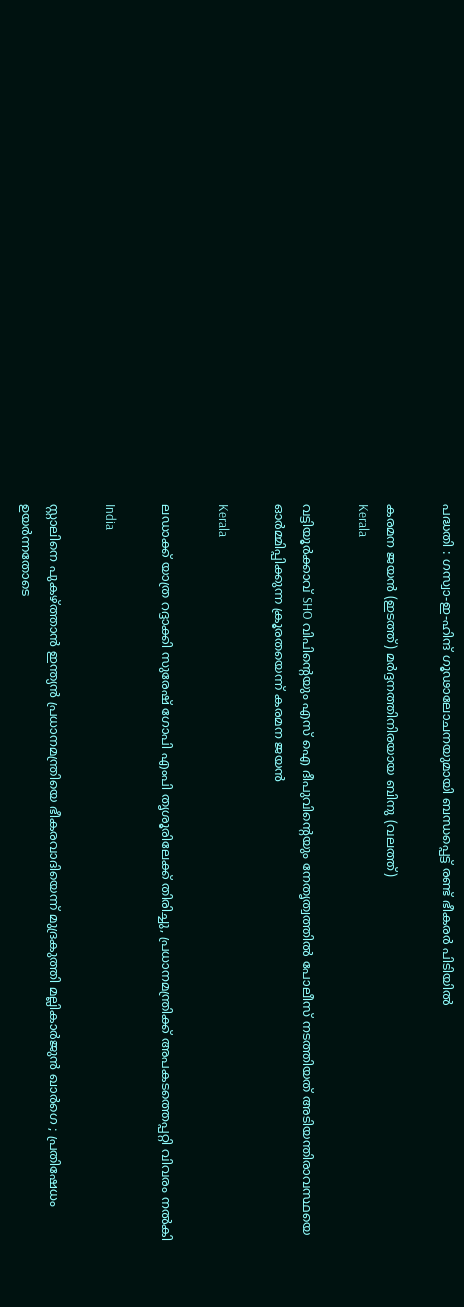പദ്ധതി : ഗസ്വാ-ഇ-ഹിന്ദ് ഗൂഢാലോചനയുമായി ബന്ധപ്പെട്ട് രണ്ട് ഭീകരർ പിടിയിൽ

കരമന ജയന്‍ (ഇടത്ത്) മര്‍ദ്ദനത്തിനിരയായ ബിനു (വലത്ത്)
Kerala

വട്ടിയൂർക്കാവ് SHO വിപിന്റെയും എസ് ഐ ദീപുവിന്റെയും നേതൃത്വത്തിൽ പോലീസ് നടത്തിയത് അടിയന്തിരാവസ്ഥയെ ഓർമ്മിപ്പിക്കുന്ന ക്രൂരതയെന്ന് കരമന ജയന്‍

Kerala

ലഡാക്ക് യാത്ര റദ്ദാക്കി സുരേഷ് ഗോപി എംപി തൃശൂരിലേക്ക് തിരിച്ചു, പ്രധാനമന്ത്രിക്ക് അപകടത്തെപ്പറ്റി വിവരം നൽകി

India

സ്റ്റാലിനെ പുകഴ്‌ത്താൻ ഇന്ത്യൻ പ്രധാനമന്ത്രിയെ ഭീകരവാദിയെന്ന് മുദ്രകുത്തി മല്ലികാർജുൻ ഖാർഗെ ; പ്രതിഷേധം ഉയർന്നതോടെ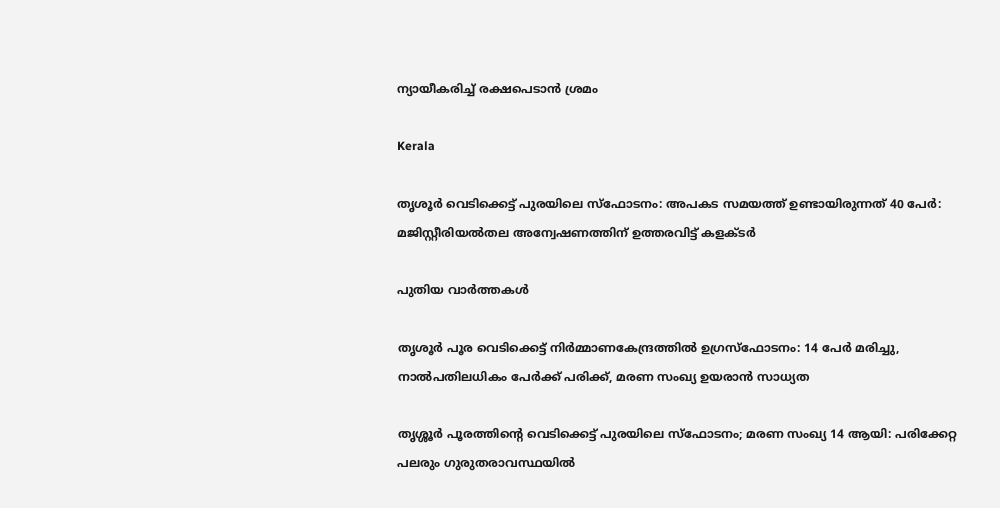ന്യായീകരിച്ച് രക്ഷപെടാൻ ശ്രമം

Kerala

തൃശൂർ വെടിക്കെട്ട് പുരയിലെ സ്‌ഫോടനം: അപകട സമയത്ത് ഉണ്ടായിരുന്നത് 40 പേർ: മജിസ്റ്റീരിയൽതല അന്വേഷണത്തിന് ഉത്തരവിട്ട് കളക്ടർ

പുതിയ വാര്‍ത്തകള്‍

തൃശൂർ പൂര വെടിക്കെട്ട് നിർമ്മാണകേന്ദ്രത്തിൽ ഉഗ്രസ്ഫോടനം: 14 പേർ മരിച്ചു, നാൽപതിലധികം പേർക്ക് പരിക്ക്, മരണ സംഖ്യ ഉയരാൻ സാധ്യത

തൃശ്ശൂർ പൂരത്തിന്റെ വെടിക്കെട്ട് പുരയിലെ സ്ഫോടനം; മരണ സംഖ്യ 14 ആയി: പരിക്കേറ്റ പലരും ഗുരുതരാവസ്ഥയിൽ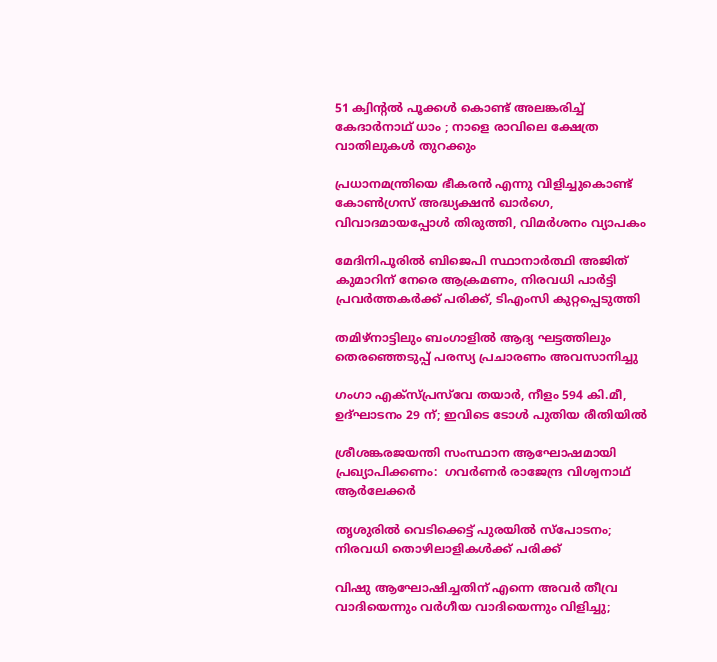51 ക്വിന്റൽ പൂക്കൾ കൊണ്ട് അലങ്കരിച്ച് കേദാർനാഥ് ധാം ; നാളെ രാവിലെ ക്ഷേത്ര വാതിലുകൾ തുറക്കും

പ്രധാനമന്ത്രിയെ ഭീകരൻ എന്നു വിളിച്ചുകൊണ്ട് കോൺഗ്രസ് അദ്ധ്യക്ഷൻ ഖാർഗെ, വിവാദമായപ്പോൾ തിരുത്തി, വിമർശനം വ്യാപകം

മേദിനിപൂരിൽ ബിജെപി സ്ഥാനാർത്ഥി അജിത് കുമാറിന് നേരെ ആക്രമണം, നിരവധി പാർട്ടി പ്രവർത്തകർക്ക് പരിക്ക്, ടിഎംസി കുറ്റപ്പെടുത്തി

തമിഴ്‌നാട്ടിലും ബംഗാളിൽ ആദ്യ ഘട്ടത്തിലും തെരഞ്ഞെടുപ്പ് പരസ്യ പ്രചാരണം അവസാനിച്ചു

ഗംഗാ എക്‌സ്പ്രസ്‌വേ തയാർ, നീളം 594 കി.മീ, ഉദ്ഘാടനം 29 ന്; ഇവിടെ ടോൾ പുതിയ രീതിയിൽ

ശ്രീശങ്കരജയന്തി സംസ്ഥാന ആഘോഷമായി പ്രഖ്യാപിക്കണം:  ഗവര്‍ണര്‍ രാജേന്ദ്ര വിശ്വനാഥ് ആര്‍ലേക്കര്‍

തൃശുരിൽ വെടിക്കെട്ട് പുരയിൽ സ്പോടനം; നിരവധി തൊഴിലാളികൾക്ക് പരിക്ക്

വിഷു ആഘോഷിച്ചതിന് എന്നെ അവർ തീവ്ര വാദിയെന്നും വർഗീയ വാദിയെന്നും വിളിച്ചു;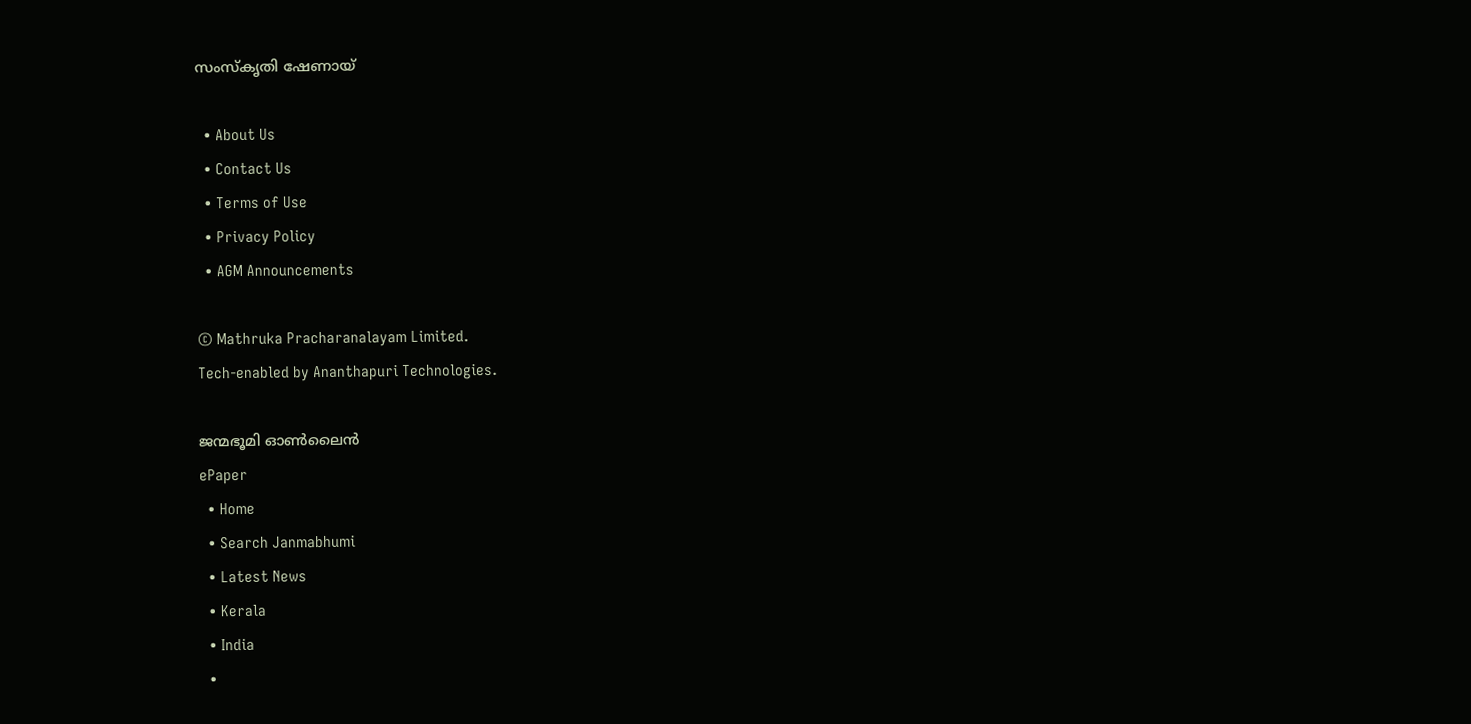സംസ്‌കൃതി ഷേണായ്

  • About Us
  • Contact Us
  • Terms of Use
  • Privacy Policy
  • AGM Announcements

© Mathruka Pracharanalayam Limited.
Tech-enabled by Ananthapuri Technologies.

ജന്മഭൂമി ഓണ്‍ലൈന്‍
ePaper
  • Home
  • Search Janmabhumi
  • Latest News
  • Kerala
  • India
  •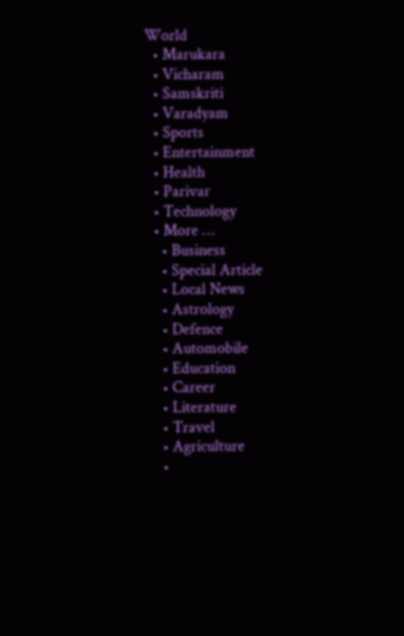World
  • Marukara
  • Vicharam
  • Samskriti
  • Varadyam
  • Sports
  • Entertainment
  • Health
  • Parivar
  • Technology
  • More …
    • Business
    • Special Article
    • Local News
    • Astrology
    • Defence
    • Automobile
    • Education
    • Career
    • Literature
    • Travel
    • Agriculture
    •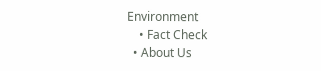Environment
    • Fact Check
  • About Us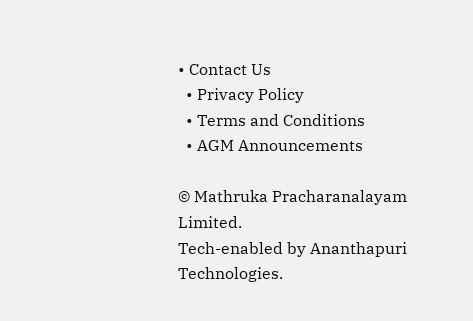• Contact Us
  • Privacy Policy
  • Terms and Conditions
  • AGM Announcements

© Mathruka Pracharanalayam Limited.
Tech-enabled by Ananthapuri Technologies.